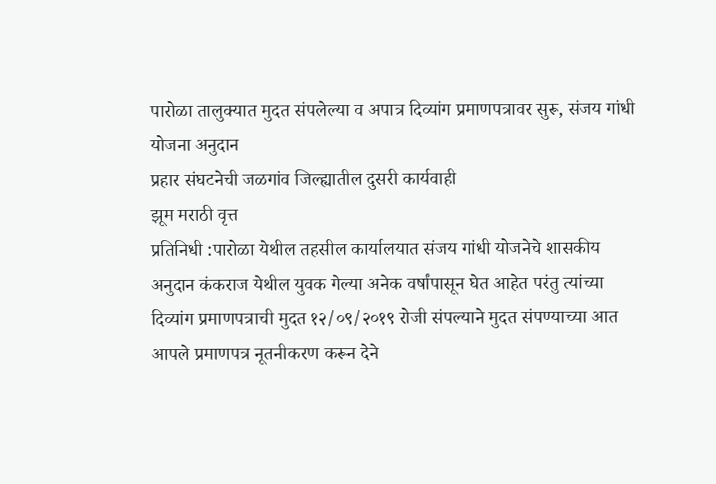पारोळा तालुक्यात मुदत संपलेल्या व अपात्र दिव्यांग प्रमाणपत्रावर सुरू, संजय गांधी योजना अनुदान
प्रहार संघटनेची जळगांव जिल्ह्यातील दुसरी कार्यवाही
झूम मराठी वृत्त
प्रतिनिधी :पारोळा येथील तहसील कार्यालयात संजय गांधी योजनेचे शासकीय अनुदान कंकराज येथील युवक गेल्या अनेक वर्षांपासून घेत आहेत परंतु त्यांच्या दिव्यांग प्रमाणपत्राची मुदत १२/०९/२०१९ रोजी संपल्याने मुदत संपण्याच्या आत आपले प्रमाणपत्र नूतनीकरण करून देने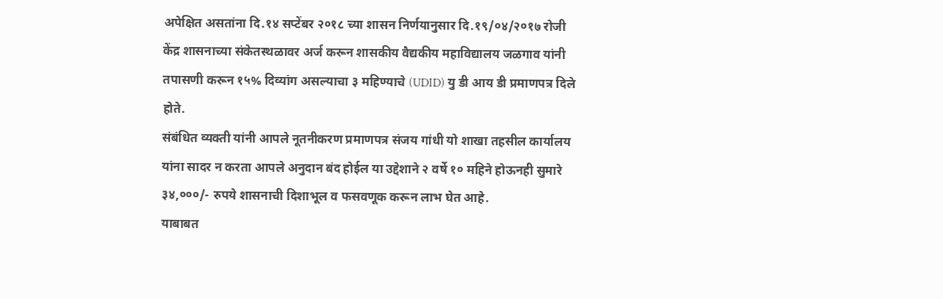अपेक्षित असतांना दि.१४ सप्टेंबर २०१८ च्या शासन निर्णयानुसार दि.१९/०४/२०१७ रोजी केंद्र शासनाच्या संकेतस्थळावर अर्ज करून शासकीय वैद्यकीय महाविद्यालय जळगाव यांनी तपासणी करून १५% दिव्यांग असल्याचा ३ महिण्याचे (UDID) यु डी आय डी प्रमाणपत्र दिले होते.
संबंधित व्यक्ती यांनी आपले नूतनीकरण प्रमाणपत्र संजय गांधी यो शाखा तहसील कार्यालय यांना सादर न करता आपले अनुदान बंद होईल या उद्देशाने २ वर्षे १० महिने होऊनही सुमारे ३४,०००/- रुपये शासनाची दिशाभूल व फसवणूक करून लाभ घेत आहे.
याबाबत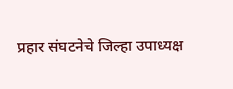प्रहार संघटनेचे जिल्हा उपाध्यक्ष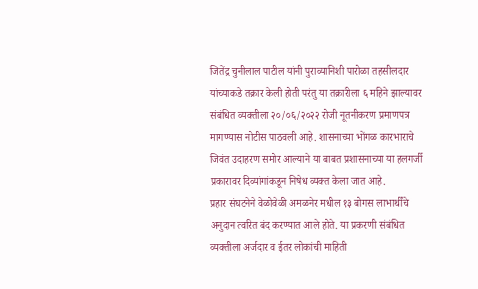जितेंद्र चुनीलाल पाटील यांनी पुराव्यानिशी पारोळा तहसीलदार यांच्याकडे तक्रार केली होती परंतु या तक्रारीला ६ महिने झाल्यावर संबंधित व्यक्तीला २०/०६/२०२२ रोजी नूतनीकरण प्रमाणपत्र मागण्यास नोटीस पाठवली आहे. शासनाच्या भोंगळ कारभाराचे जिवंत उदाहरण समोर आल्याने या बाबत प्रशासनाच्या या हलगर्जी प्रकारावर दिव्यांगांकडून निषेध व्यक्त केला जात आहे.
प्रहार संघटनेने वेळोवेळी अमळनेर मधील १३ बोगस लाभार्थींचे अनुदान त्वरित बंद करण्यात आले होते. या प्रकरणी संबंधित व्यक्तीला अर्जदार व ईतर लोकांची माहिती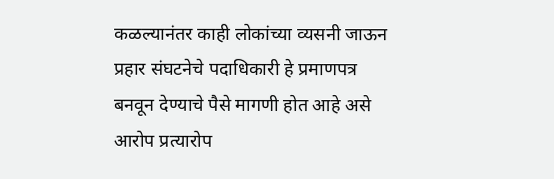कळल्यानंतर काही लोकांच्या व्यसनी जाऊन प्रहार संघटनेचे पदाधिकारी हे प्रमाणपत्र बनवून देण्याचे पैसे मागणी होत आहे असे आरोप प्रत्यारोप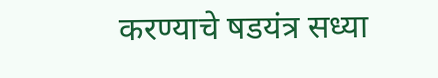करण्याचे षडयंत्र सध्या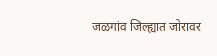जळगांव जिल्ह्यात जोरावर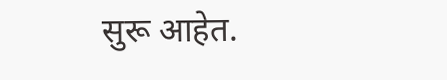सुरू आहेत.